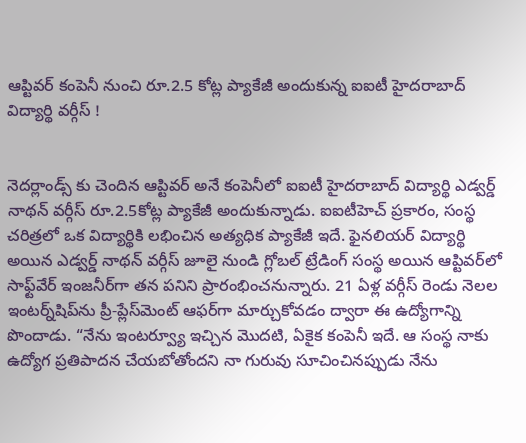ఆప్టివర్ కంపెనీ నుంచి రూ.2.5 కోట్ల ప్యాకేజీ అందుకున్న ఐఐటీ హైదరాబాద్ విద్యార్థి వర్గీస్ !


నెదర్లాండ్స్ కు చెందిన ఆప్టివర్ అనే కంపెనీలో ఐఐటీ హైదరాబాద్ విద్యార్థి ఎడ్వర్డ్ నాథన్ వర్గీస్ రూ.2.5కోట్ల ప్యాకేజీ అందుకున్నాడు. ఐఐటీహెచ్ ప్రకారం, సంస్థ చరిత్రలో ఒక విద్యార్థికి లభించిన అత్యధిక ప్యాకేజీ ఇదే. ఫైనలియర్ విద్యార్థి అయిన ఎడ్వర్డ్ నాథన్ వర్గీస్ జూలై నుండి గ్లోబల్ ట్రేడింగ్ సంస్థ అయిన ఆప్టివర్‌లో సాఫ్ట్‌వేర్ ఇంజనీర్‌గా తన పనిని ప్రారంభించనున్నారు. 21 ఏళ్ల వర్గీస్ రెండు నెలల ఇంటర్న్‌షిప్‌ను ప్రీ-ప్లేస్‌మెంట్ ఆఫర్‌గా మార్చుకోవడం ద్వారా ఈ ఉద్యోగాన్ని పొందాడు. “నేను ఇంటర్వ్యూ ఇచ్చిన మొదటి, ఏకైక కంపెనీ ఇదే. ఆ సంస్థ నాకు ఉద్యోగ ప్రతిపాదన చేయబోతోందని నా గురువు సూచించినప్పుడు నేను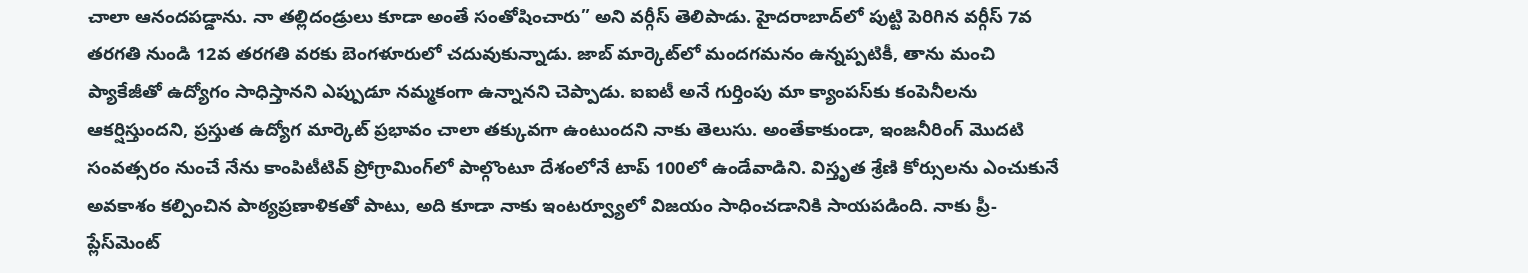చాలా ఆనందపడ్డాను. నా తల్లిదండ్రులు కూడా అంతే సంతోషించారు” అని వర్గీస్ తెలిపాడు. హైదరాబాద్‌లో పుట్టి పెరిగిన వర్గీస్ 7వ తరగతి నుండి 12వ తరగతి వరకు బెంగళూరులో చదువుకున్నాడు. జాబ్ మార్కెట్‌లో మందగమనం ఉన్నప్పటికీ, తాను మంచి ప్యాకేజీతో ఉద్యోగం సాధిస్తానని ఎప్పుడూ నమ్మకంగా ఉన్నానని చెప్పాడు. ఐఐటీ అనే గుర్తింపు మా క్యాంపస్‌కు కంపెనీలను ఆకర్షిస్తుందని, ప్రస్తుత ఉద్యోగ మార్కెట్ ప్రభావం చాలా తక్కువగా ఉంటుందని నాకు తెలుసు. అంతేకాకుండా, ఇంజనీరింగ్ మొదటి సంవత్సరం నుంచే నేను కాంపిటీటివ్ ప్రోగ్రామింగ్‌లో పాల్గొంటూ దేశంలోనే టాప్ 100లో ఉండేవాడిని. విస్తృత శ్రేణి కోర్సులను ఎంచుకునే అవకాశం కల్పించిన పాఠ్యప్రణాళికతో పాటు, అది కూడా నాకు ఇంటర్వ్యూలో విజయం సాధించడానికి సాయపడింది. నాకు ప్రీ-ప్లేస్‌మెంట్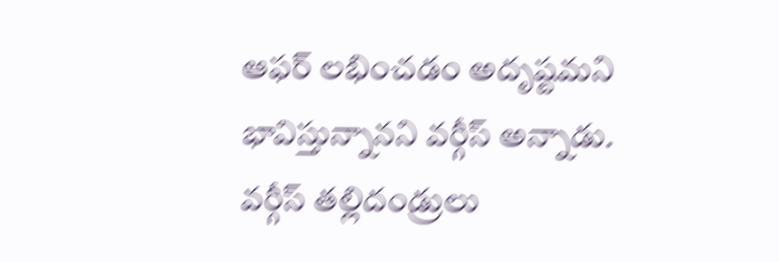ఆఫర్ లభించడం అదృష్టమని భావిస్తున్నానని వర్గీస్ అన్నాడు. వర్గీస్ తల్లిదండ్రులు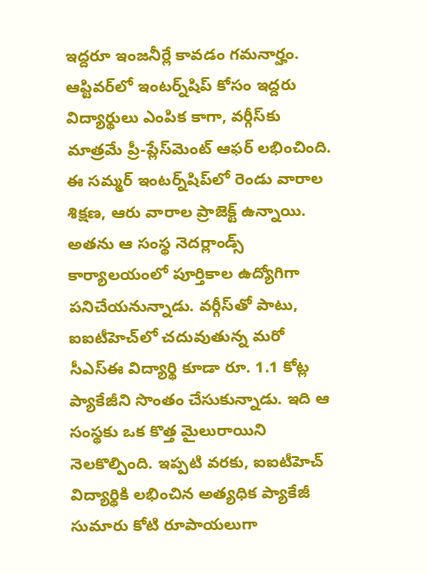ఇద్దరూ ఇంజనీర్లే కావడం గమనార్హం. ఆప్టివర్‌లో ఇంటర్న్‌షిప్ కోసం ఇద్దరు విద్యార్థులు ఎంపిక కాగా, వర్గీస్‌కు మాత్రమే ప్రీ-ప్లేస్‌మెంట్ ఆఫర్ లభించింది. ఈ సమ్మర్ ఇంటర్న్‌షిప్‌లో రెండు వారాల శిక్షణ, ఆరు వారాల ప్రాజెక్ట్ ఉన్నాయి. అతను ఆ సంస్థ నెదర్లాండ్స్ కార్యాలయంలో పూర్తికాల ఉద్యోగిగా పనిచేయనున్నాడు. వర్గీస్‌తో పాటు, ఐఐటీహెచ్‌లో చదువుతున్న మరో సీఎస్‌ఈ విద్యార్థి కూడా రూ. 1.1 కోట్ల ప్యాకేజీని సొంతం చేసుకున్నాడు. ఇది ఆ సంస్థకు ఒక కొత్త మైలురాయిని నెలకొల్పింది. ఇప్పటి వరకు, ఐఐటీహెచ్ విద్యార్థికి లభించిన అత్యధిక ప్యాకేజీ సుమారు కోటి రూపాయలుగా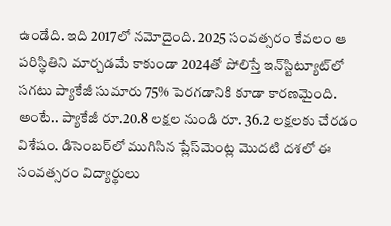ఉండేది. ఇది 2017లో నమోదైంది. 2025 సంవత్సరం కేవలం ఆ పరిస్థితిని మార్చడమే కాకుండా 2024తో పోలిస్తే ఇన్‌స్టిట్యూట్‌లో సగటు ప్యాకేజీ సుమారు 75% పెరగడానికి కూడా కారణమైంది. అంటే.. ప్యాకేజీ రూ.20.8 లక్షల నుండి రూ. 36.2 లక్షలకు చేరడం విశేషం. డిసెంబర్‌లో ముగిసిన ప్లేస్‌మెంట్ల మొదటి దశలో ఈ సంవత్సరం విద్యార్థులు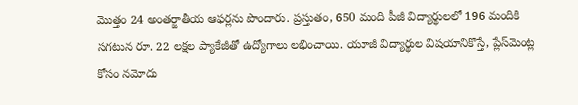మొత్తం 24 అంతర్జాతీయ ఆఫర్లను పొందారు. ప్రస్తుతం, 650 మంది పీజీ విద్యార్థులలో 196 మందికి సగటున రూ. 22 లక్షల ప్యాకేజీతో ఉద్యోగాలు లభించాయి. యూజీ విద్యార్థుల విషయానికొస్తే, ప్లేస్‌మెంట్ల కోసం నమోదు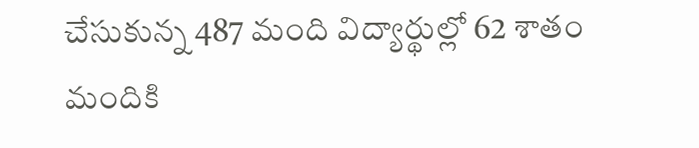చేసుకున్న 487 మంది విద్యార్థుల్లో 62 శాతం మందికి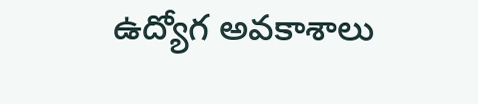ఉద్యోగ అవకాశాలు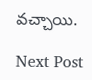వచ్చాయి.

Next Post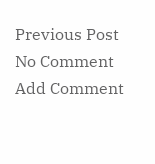Previous Post
No Comment
Add Comment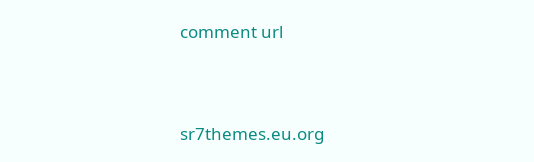comment url




sr7themes.eu.org